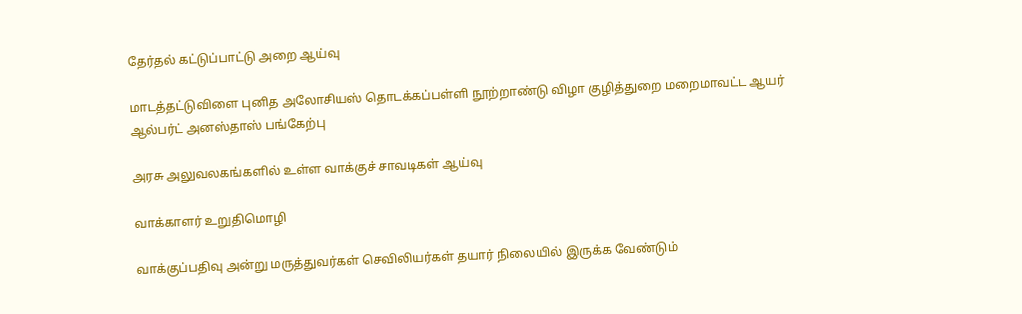தேர்தல் கட்டுப்பாட்டு அறை ஆய்வு

மாடத்தட்டுவிளை புனித அலோசியஸ் தொடக்கப்பள்ளி நூற்றாண்டு விழா குழித்துறை மறைமாவட்ட ஆயர் ஆல்பர்ட் அனஸ்தாஸ் பங்கேற்பு

அரசு அலுவலகங்களில் உள்ள வாக்குச் சாவடிகள் ஆய்வு

வாக்காளர் உறுதிமொழி

வாக்குப்பதிவு அன்று மருத்துவர்கள் செவிலியர்கள் தயார் நிலையில் இருக்க வேண்டும்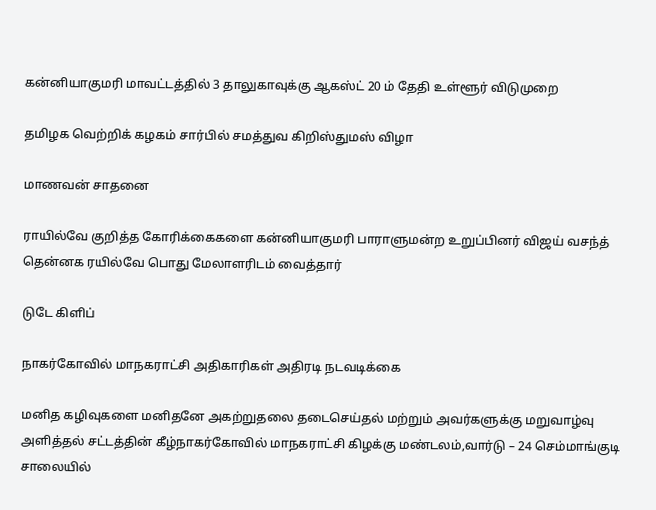கன்னியாகுமரி மாவட்டத்தில் 3 தாலுகாவுக்கு ஆகஸ்ட் 20 ம் தேதி உள்ளூர் விடுமுறை

தமிழக வெற்றிக் கழகம் சார்பில் சமத்துவ கிறிஸ்துமஸ் விழா

மாணவன் சாதனை

ராயில்வே குறித்த கோரிக்கைகளை கன்னியாகுமரி பாராளுமன்ற உறுப்பினர் விஜய் வசந்த் தென்னக ரயில்வே பொது மேலாளரிடம் வைத்தார்

டுடே கிளிப்

நாகர்கோவில் மாநகராட்சி அதிகாரிகள் அதிரடி நடவடிக்கை

மனித கழிவுகளை மனிதனே அகற்றுதலை தடைசெய்தல் மற்றும் அவர்களுக்கு மறுவாழ்வு அளித்தல் சட்டத்தின் கீழ்நாகர்கோவில் மாநகராட்சி கிழக்கு மண்டலம்,வார்டு – 24 செம்மாங்குடி சாலையில்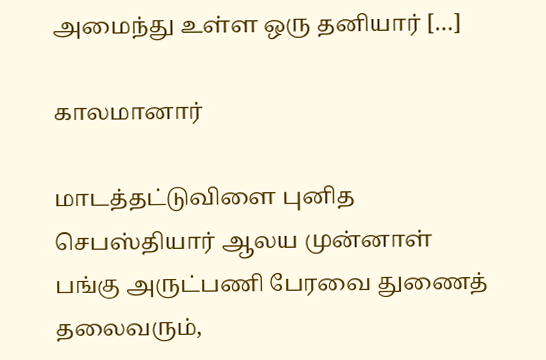அமைந்து உள்ள ஒரு தனியார் […]

காலமானார்

மாடத்தட்டுவிளை புனித செபஸ்தியார் ஆலய முன்னாள் பங்கு அருட்பணி பேரவை துணைத் தலைவரும்,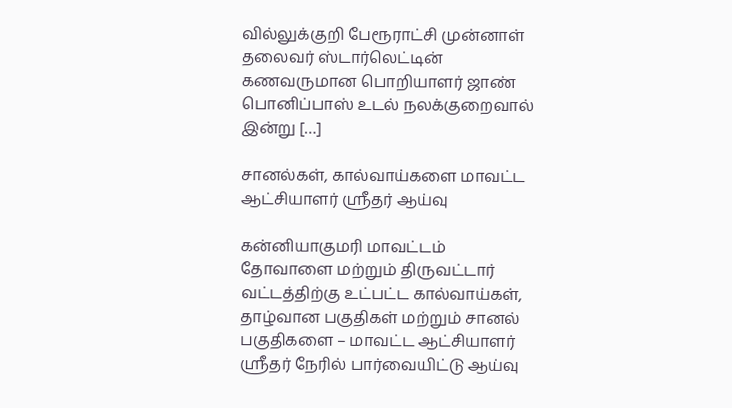வில்லுக்குறி பேரூராட்சி முன்னாள் தலைவர் ஸ்டார்லெட்டின் கணவருமான பொறியாளர் ஜாண் பொனிப்பாஸ் உடல் நலக்குறைவால் இன்று […]

சானல்கள், கால்வாய்களை மாவட்ட ஆட்சியாளர் ஸ்ரீதர் ஆய்வு

கன்னியாகுமரி மாவட்டம் தோவாளை மற்றும் திருவட்டார் வட்டத்திற்கு உட்பட்ட கால்வாய்கள், தாழ்வான பகுதிகள் மற்றும் சானல் பகுதிகளை – மாவட்ட ஆட்சியாளர் ஸ்ரீதர் நேரில் பார்வையிட்டு ஆய்வு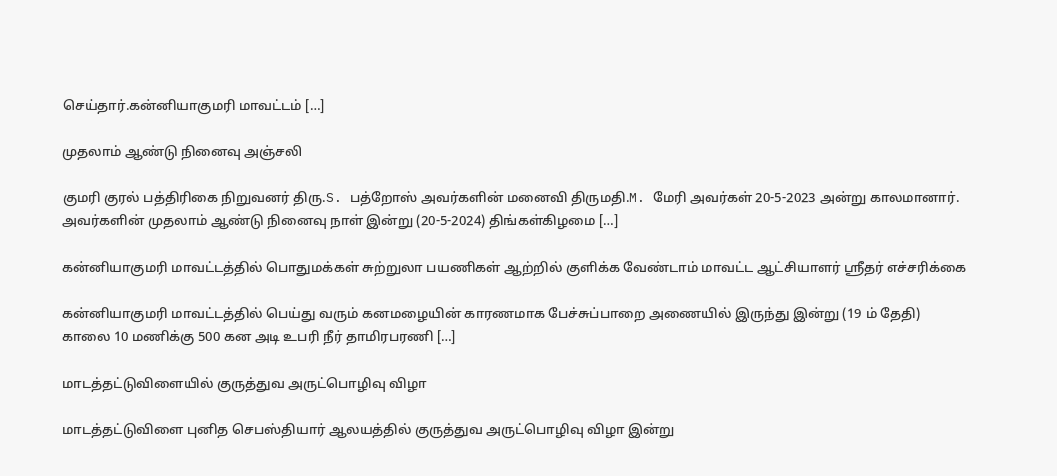செய்தார்.கன்னியாகுமரி மாவட்டம் […]

முதலாம் ஆண்டு நினைவு அஞ்சலி

குமரி குரல் பத்திரிகை நிறுவனர் திரு.S. பத்றோஸ் அவர்களின் மனைவி திருமதி.M. மேரி அவர்கள் 20-5-2023 அன்று காலமானார். அவர்களின் முதலாம் ஆண்டு நினைவு நாள் இன்று (20-5-2024) திங்கள்கிழமை […]

கன்னியாகுமரி மாவட்டத்தில் பொதுமக்கள் சுற்றுலா பயணிகள் ஆற்றில் குளிக்க வேண்டாம் மாவட்ட ஆட்சியாளர் ஸ்ரீதர் எச்சரிக்கை

கன்னியாகுமரி மாவட்டத்தில் பெய்து வரும் கனமழையின் காரணமாக பேச்சுப்பாறை அணையில் இருந்து இன்று (19 ம் தேதி) காலை 10 மணிக்கு 500 கன அடி உபரி நீர் தாமிரபரணி […]

மாடத்தட்டுவிளையில் குருத்துவ அருட்பொழிவு விழா

மாடத்தட்டுவிளை புனித செபஸ்தியார் ஆலயத்தில் குருத்துவ அருட்பொழிவு விழா இன்று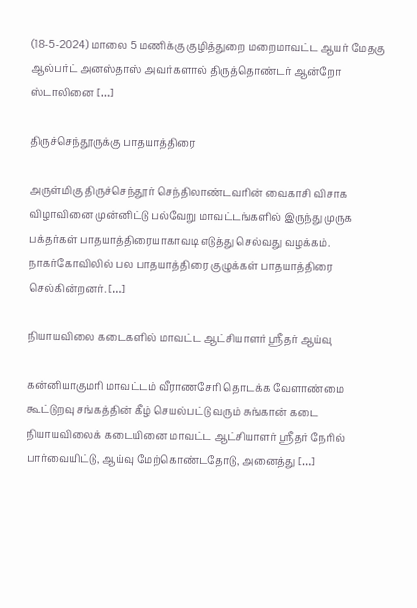(18-5-2024) மாலை 5 மணிக்கு குழித்துறை மறைமாவட்ட ஆயர் மேதகு ஆல்பர்ட் அனஸ்தாஸ் அவர்களால் திருத்தொண்டர் ஆன்றோ ஸ்டாலினை […]

திருச்செந்தூருக்கு பாதயாத்திரை

அருள்மிகு திருச்செந்தூர் செந்திலாண்டவரின் வைகாசி விசாக விழாவினை முன்னிட்டு பல்வேறு மாவட்டங்களில் இருந்து முருக பக்தர்கள் பாதயாத்திரையாகாவடி எடுத்து செல்வது வழக்கம். நாகர்கோவிலில் பல பாதயாத்திரை குழுக்கள் பாதயாத்திரை செல்கின்றனர். […]

நியாயவிலை கடைகளில் மாவட்ட ஆட்சியாளர் ஸ்ரீதர் ஆய்வு

கன்னியாகுமரி மாவட்டம் வீராணசேரி தொடக்க வேளாண்மை கூட்டுறவு சங்கத்தின் கீழ் செயல்பட்டு வரும் சுங்கான் கடை நியாயவிலைக் கடையினை மாவட்ட ஆட்சியாளர் ஸ்ரீதர் நேரில் பார்வையிட்டு, ஆய்வு மேற்கொண்டதோடு, அனைத்து […]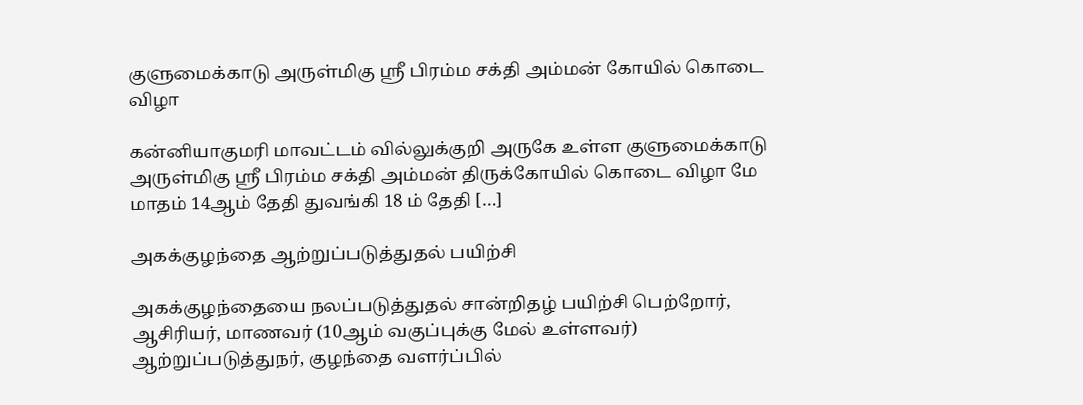குளுமைக்காடு அருள்மிகு ஶ்ரீ பிரம்ம சக்தி அம்மன் கோயில் கொடை விழா

கன்னியாகுமரி மாவட்டம் வில்லுக்குறி அருகே உள்ள குளுமைக்காடு அருள்மிகு ஸ்ரீ பிரம்ம சக்தி அம்மன் திருக்கோயில் கொடை விழா மே மாதம் 14ஆம் தேதி துவங்கி 18 ம் தேதி […]

அகக்குழந்தை ஆற்றுப்படுத்துதல் பயிற்சி

அகக்குழந்தையை நலப்படுத்துதல் சான்றிதழ் பயிற்சி பெற்றோர், ஆசிரியர், மாணவர் (10ஆம் வகுப்புக்கு மேல் உள்ளவர்) ஆற்றுப்படுத்துநர், குழந்தை வளர்ப்பில்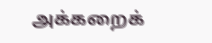அக்கறைக்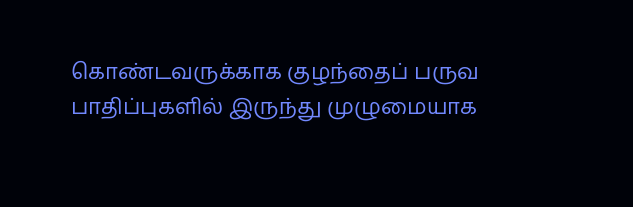கொண்டவருக்காக குழந்தைப் பருவ பாதிப்புகளில் இருந்து முழுமையாக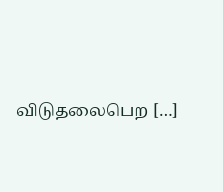விடுதலைபெற […]